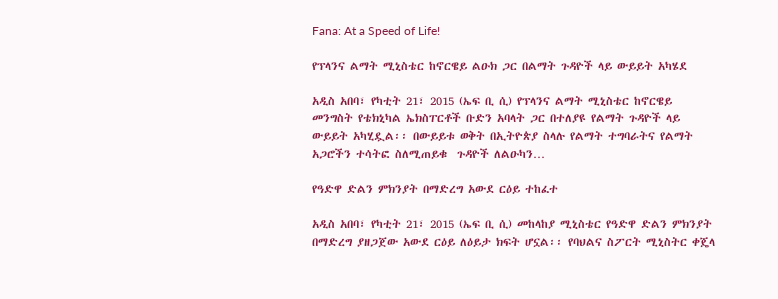Fana: At a Speed of Life!

የፕላንና ልማት ሚኒስቴር ከኖርዌይ ልዑክ ጋር በልማት ጉዳዮች ላይ ውይይት አካሄደ

አዲስ አበባ፣ የካቲት 21፣ 2015 (ኤፍ ቢ ሲ) የፕላንና ልማት ሚኒስቴር ከኖርዌይ መንግስት የቴክኒካል ኤክስፐርቶች ቡድን አባላት ጋር በተለያዩ የልማት ጉዳዮች ላይ ውይይት አካሂዷል፡፡ በውይይቱ ወቅት በኢትዮጵያ ስላሉ የልማት ተግባራትና የልማት አጋሮችን ተሳትፎ ስለሚጠይቁ  ጉዳዮች ለልዑካን…

የዓድዋ ድልን ምክንያት በማድረግ አውደ ርዕይ ተከፈተ

አዲስ አበባ፣ የካቲት 21፣ 2015 (ኤፍ ቢ ሲ) መከላከያ ሚኒስቴር የዓድዋ ድልን ምክንያት በማድረግ ያዘጋጀው አውደ ርዕይ ለዕይታ ክፍት ሆኗል፡፡ የባህልና ስፖርት ሚኒስትር ቀጄላ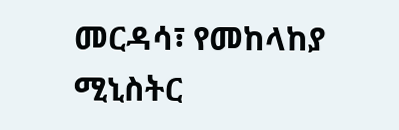መርዳሳ፣ የመከላከያ ሚኒስትር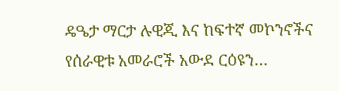ዴዔታ ማርታ ሉዊጂ እና ከፍተኛ መኮንኖችና የሰራዊቱ አመራሮች አውደ ርዕዩን…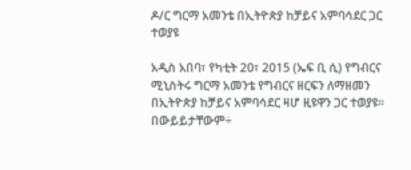ዶ/ር ግርማ አመንቴ በኢትዮጵያ ከቻይና አምባሳደር ጋር ተወያዩ

አዲስ አበባ፣ የካቲት 20፣ 2015 (ኤፍ ቢ ሲ) የግብርና ሚኒስትሩ ግርማ አመንቴ የግብርና ዘርፍን ለማዘመን በኢትዮጵያ ከቻይና አምባሳደር ዛሆ ዚዩዋን ጋር ተወያዩ፡፡ በውይይታቸውም÷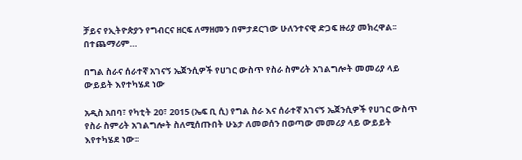ቻይና የኢትዮጵያን የግብርና ዘርፍ ለማዘመን በምታደርገው ሁለንተናዊ ድጋፍ ዙሪያ መክረዋል፡፡ በተጨማሪም…

በግል ስራና ሰራተኛ አገናኝ ኤጀንሲዎች የሀገር ውስጥ የስራ ስምሪት አገልግሎት መመሪያ ላይ ውይይት እየተካሄደ ነው

አዲስ አበባ፣ የካቲት 20፣ 2015 (ኤፍ ቢ ሲ) የግል ስራ እና ሰራተኛ አገናኝ ኤጀንሲዎች የሀገር ውስጥ የስራ ስምሪት አገልግሎት ስለሚሰጡበት ሁኔታ ለመወሰን በወጣው መመሪያ ላይ ውይይት እየተካሄደ ነው፡፡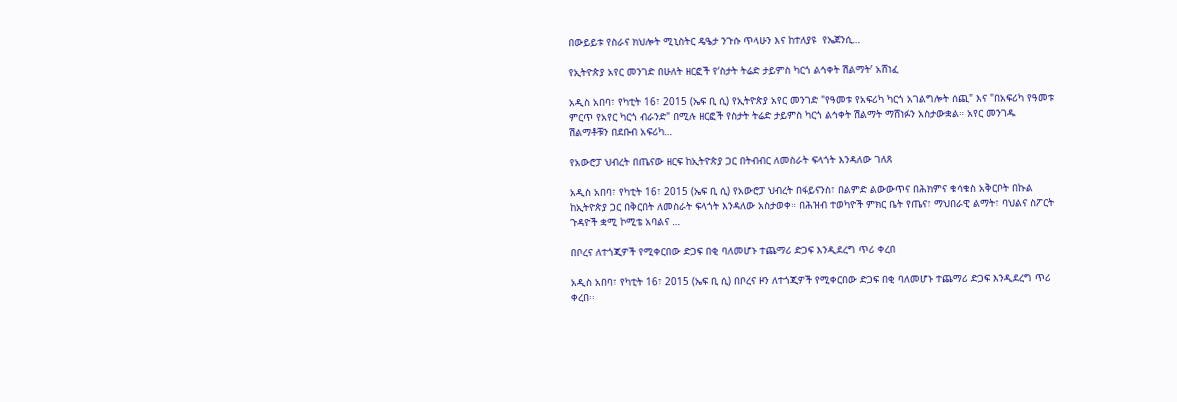በውይይቱ የስራና ክህሎት ሚኒስትር ዴዔታ ንጉሱ ጥላሁን እና ከተለያዩ  የኤጀንሲ…

የኢትዮጵያ አየር መንገድ በሁለት ዘርፎች የ‘ስታት ትሬድ ታይምስ ካርጎ ልኅቀት ሽልማት’ አሸነፈ

አዲስ አበባ፣ የካቲት 16፣ 2015 (ኤፍ ቢ ሲ) የኢትዮጵያ አየር መንገድ "የዓመቱ የአፍሪካ ካርጎ አገልግሎት ሰጪ" እና "በአፍሪካ የዓመቱ ምርጥ የአየር ካርጎ ብራንድ" በሚሉ ዘርፎች የስታት ትሬድ ታይምስ ካርጎ ልኅቀት ሽልማት ማሸነፉን አስታውቋል። አየር መንገዱ ሽልማቶቹን በደቡብ አፍሪካ…

የአውሮፓ ህብረት በጤናው ዘርፍ ከኢትዮጵያ ጋር በትብብር ለመስራት ፍላጎት እንዳለው ገለጸ

አዲስ አበባ፣ የካቲት 16፣ 2015 (ኤፍ ቢ ሲ) የአውሮፓ ህብረት በፋይናንስ፣ በልምድ ልውውጥና በሕክምና ቁሳቁስ አቅርቦት በኩል ከኢትዮጵያ ጋር በቅርበት ለመስራት ፍላጎት እንዳለው አስታወቀ። በሕዝብ ተወካዮች ምክር ቤት የጤና፣ ማህበራዊ ልማት፣ ባህልና ስፖርት ጉዳዮች ቋሚ ኮሚቴ አባልና …

በቦረና ለተጎጂዎች የሚቀርበው ድጋፍ በቂ ባለመሆኑ ተጨማሪ ድጋፍ እንዲደረግ ጥሪ ቀረበ

አዲስ አበባ፣ የካቲት 16፣ 2015 (ኤፍ ቢ ሲ) በቦረና ዞን ለተጎጂዎች የሚቀርበው ድጋፍ በቂ ባለመሆኑ ተጨማሪ ድጋፍ እንዲደረግ ጥሪ ቀረበ፡፡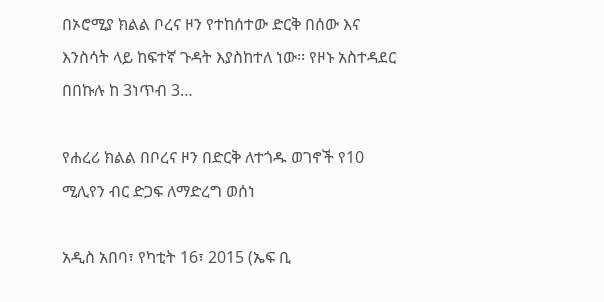በኦሮሚያ ክልል ቦረና ዞን የተከሰተው ድርቅ በሰው እና እንስሳት ላይ ከፍተኛ ጉዳት እያስከተለ ነው፡፡ የዞኑ አስተዳደር በበኩሉ ከ 3ነጥብ 3…

የሐረሪ ክልል በቦረና ዞን በድርቅ ለተጎዱ ወገኖች የ10 ሚሊየን ብር ድጋፍ ለማድረግ ወሰነ

አዲስ አበባ፣ የካቲት 16፣ 2015 (ኤፍ ቢ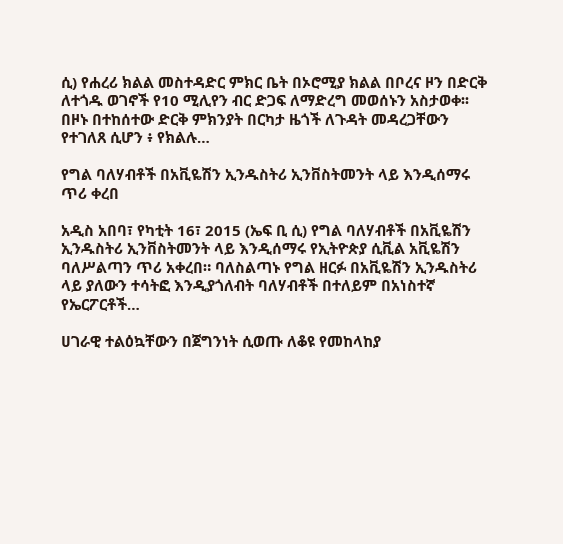ሲ) የሐረሪ ክልል መስተዳድር ምክር ቤት በኦሮሚያ ክልል በቦረና ዞን በድርቅ ለተጎዱ ወገኖች የ10 ሚሊየን ብር ድጋፍ ለማድረግ መወሰኑን አስታወቀ፡፡ በዞኑ በተከሰተው ድርቅ ምክንያት በርካታ ዜጎች ለጉዳት መዳረጋቸውን የተገለጸ ሲሆን ፥ የክልሉ…

የግል ባለሃብቶች በአቪዬሽን ኢንዱስትሪ ኢንቨስትመንት ላይ እንዲሰማሩ ጥሪ ቀረበ

አዲስ አበባ፣ የካቲት 16፣ 2015 (ኤፍ ቢ ሲ) የግል ባለሃብቶች በአቪዬሽን ኢንዱስትሪ ኢንቨስትመንት ላይ እንዲሰማሩ የኢትዮጵያ ሲቪል አቪዬሽን ባለሥልጣን ጥሪ አቀረበ። ባለስልጣኑ የግል ዘርፉ በአቪዬሽን ኢንዱስትሪ ላይ ያለውን ተሳትፎ እንዲያጎለብት ባለሃብቶች በተለይም በአነስተኛ የኤርፖርቶች…

ሀገራዊ ተልዕኳቸውን በጀግንነት ሲወጡ ለቆዩ የመከላከያ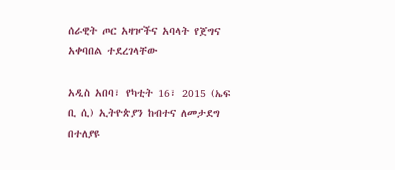ሰራዊት ጦር አዛዦችና አባላት የጀግና አቀባበል ተደረገላቸው

አዲስ አበባ፣ የካቲት 16፣ 2015 (ኤፍ ቢ ሲ) ኢትዮጵያን ከብተና ለመታደግ በተለያዩ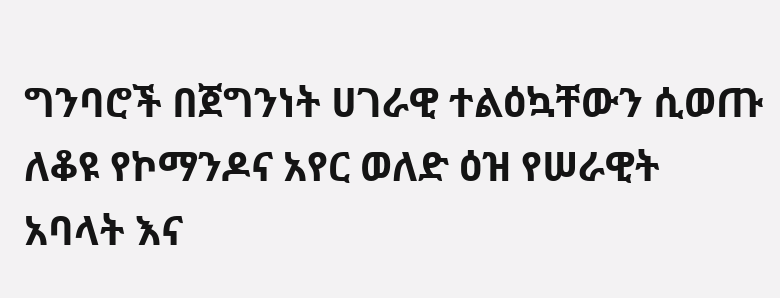ግንባሮች በጀግንነት ሀገራዊ ተልዕኳቸውን ሲወጡ ለቆዩ የኮማንዶና አየር ወለድ ዕዝ የሠራዊት አባላት እና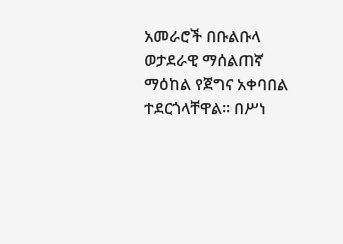አመራሮች በቡልቡላ ወታደራዊ ማሰልጠኛ ማዕከል የጀግና አቀባበል ተደርጎላቸዋል፡፡ በሥነ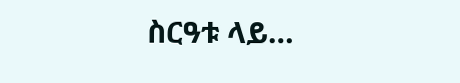ስርዓቱ ላይ…